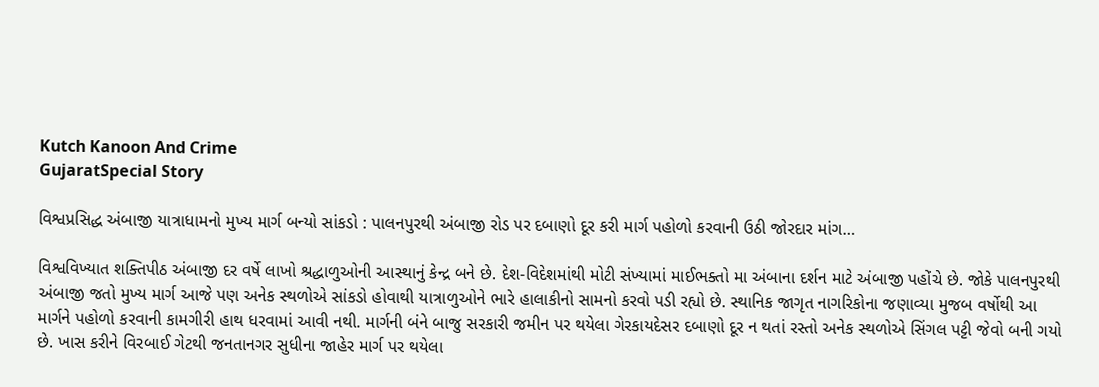Kutch Kanoon And Crime
GujaratSpecial Story

વિશ્વપ્રસિદ્ધ અંબાજી યાત્રાધામનો મુખ્ય માર્ગ બન્યો સાંકડો : પાલનપુરથી અંબાજી રોડ પર દબાણો દૂર કરી માર્ગ પહોળો કરવાની ઉઠી જોરદાર માંગ…

વિશ્વવિખ્યાત શક્તિપીઠ અંબાજી દર વર્ષે લાખો શ્રદ્ધાળુઓની આસ્થાનું કેન્દ્ર બને છે. દેશ-વિદેશમાંથી મોટી સંખ્યામાં માઈભક્તો મા અંબાના દર્શન માટે અંબાજી પહોંચે છે. જોકે પાલનપુરથી અંબાજી જતો મુખ્ય માર્ગ આજે પણ અનેક સ્થળોએ સાંકડો હોવાથી યાત્રાળુઓને ભારે હાલાકીનો સામનો કરવો પડી રહ્યો છે. સ્થાનિક જાગૃત નાગરિકોના જણાવ્યા મુજબ વર્ષોથી આ માર્ગને પહોળો કરવાની કામગીરી હાથ ધરવામાં આવી નથી. માર્ગની બંને બાજુ સરકારી જમીન પર થયેલા ગેરકાયદેસર દબાણો દૂર ન થતાં રસ્તો અનેક સ્થળોએ સિંગલ પટ્ટી જેવો બની ગયો છે. ખાસ કરીને વિરબાઈ ગેટથી જનતાનગર સુધીના જાહેર માર્ગ પર થયેલા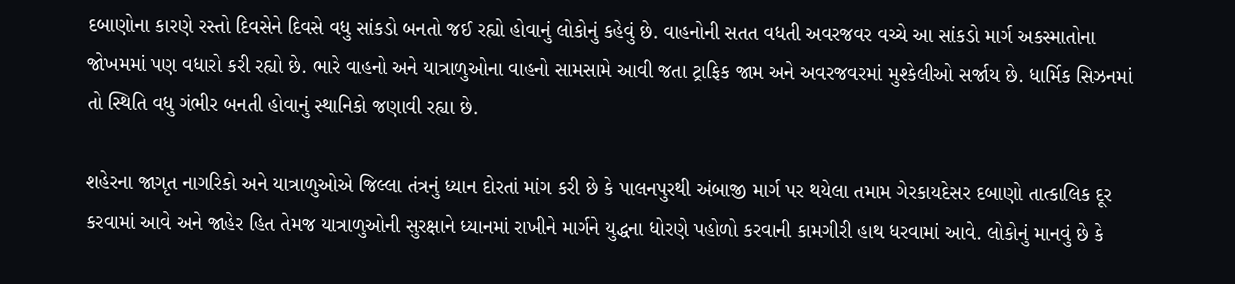દબાણોના કારણે રસ્તો દિવસેને દિવસે વધુ સાંકડો બનતો જઈ રહ્યો હોવાનું લોકોનું કહેવું છે. વાહનોની સતત વધતી અવરજવર વચ્ચે આ સાંકડો માર્ગ અકસ્માતોના જોખમમાં પણ વધારો કરી રહ્યો છે. ભારે વાહનો અને યાત્રાળુઓના વાહનો સામસામે આવી જતા ટ્રાફિક જામ અને અવરજવરમાં મુશ્કેલીઓ સર્જાય છે. ધાર્મિક સિઝનમાં તો સ્થિતિ વધુ ગંભીર બનતી હોવાનું સ્થાનિકો જણાવી રહ્યા છે.

શહેરના જાગૃત નાગરિકો અને યાત્રાળુઓએ જિલ્લા તંત્રનું ધ્યાન દોરતાં માંગ કરી છે કે પાલનપુરથી અંબાજી માર્ગ પર થયેલા તમામ ગેરકાયદેસર દબાણો તાત્કાલિક દૂર કરવામાં આવે અને જાહેર હિત તેમજ યાત્રાળુઓની સુરક્ષાને ધ્યાનમાં રાખીને માર્ગને યુદ્ધના ધોરણે પહોળો કરવાની કામગીરી હાથ ધરવામાં આવે. લોકોનું માનવું છે કે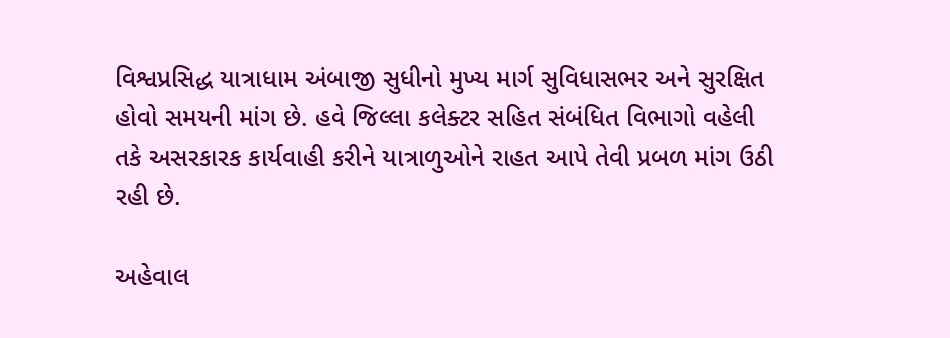વિશ્વપ્રસિદ્ધ યાત્રાધામ અંબાજી સુધીનો મુખ્ય માર્ગ સુવિધાસભર અને સુરક્ષિત હોવો સમયની માંગ છે. હવે જિલ્લા કલેક્ટર સહિત સંબંધિત વિભાગો વહેલી તકે અસરકારક કાર્યવાહી કરીને યાત્રાળુઓને રાહત આપે તેવી પ્રબળ માંગ ઉઠી રહી છે.

અહેવાલ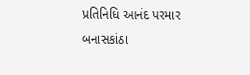પ્રતિનિધિ આનંદ પરમાર બનાસકાંઠા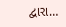દ્વારા…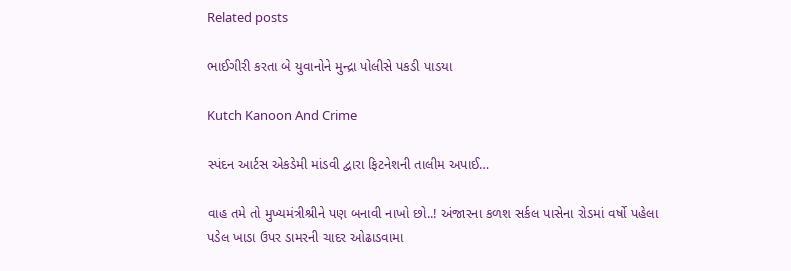Related posts

ભાઈગીરી કરતા બે યુવાનોને મુન્દ્રા પોલીસે પકડી પાડયા

Kutch Kanoon And Crime

સ્પંદન આર્ટસ એકડેમી માંડવી દ્વારા ફિટનેશની તાલીમ અપાઈ…

વાહ તમે તો મુખ્યમંત્રીશ્રીને પણ બનાવી નાખો છો..! અંજારના કળશ સર્કલ પાસેના રોડમાં વર્ષો પહેલા પડેલ ખાડા ઉપર ડામરની ચાદર ઓઢાડવામા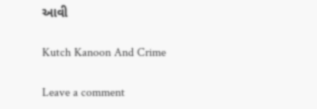આવી

Kutch Kanoon And Crime

Leave a comment